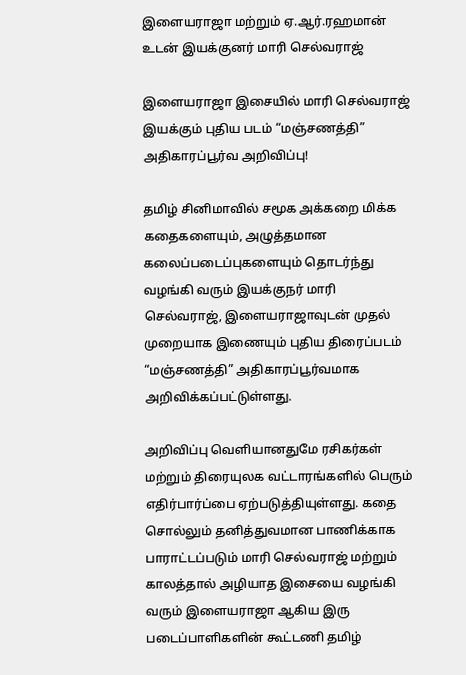இளையராஜா மற்றும் ஏ.ஆர்.ரஹமான் உடன் இயக்குனர் மாரி செல்வராஜ்

இளையராஜா இசையில் மாரி செல்வராஜ் இயக்கும் புதிய படம் “மஞ்சணத்தி” அதிகாரப்பூர்வ அறிவிப்பு!

தமிழ் சினிமாவில் சமூக அக்கறை மிக்க கதைகளையும், அழுத்தமான கலைப்படைப்புகளையும் தொடர்ந்து வழங்கி வரும் இயக்குநர் மாரி செல்வராஜ், இளையராஜாவுடன் முதல் முறையாக இணையும் புதிய திரைப்படம் “மஞ்சணத்தி” அதிகாரப்பூர்வமாக அறிவிக்கப்பட்டுள்ளது.

அறிவிப்பு வெளியானதுமே ரசிகர்கள் மற்றும் திரையுலக வட்டாரங்களில் பெரும் எதிர்பார்ப்பை ஏற்படுத்தியுள்ளது. கதை சொல்லும் தனித்துவமான பாணிக்காக பாராட்டப்படும் மாரி செல்வராஜ் மற்றும் காலத்தால் அழியாத இசையை வழங்கி வரும் இளையராஜா ஆகிய இரு படைப்பாளிகளின் கூட்டணி தமிழ்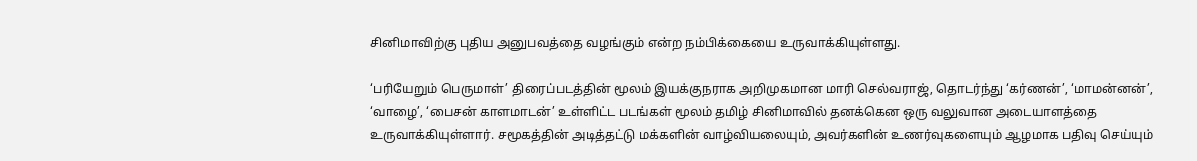சினிமாவிற்கு புதிய அனுபவத்தை வழங்கும் என்ற நம்பிக்கையை உருவாக்கியுள்ளது.

‘பரியேறும் பெருமாள்’ திரைப்படத்தின் மூலம் இயக்குநராக அறிமுகமான மாரி செல்வராஜ், தொடர்ந்து ‘கர்ணன்’, ‘மாமன்னன்’, ‘வாழை’, ‘பைசன் காளமாடன்’ உள்ளிட்ட படங்கள் மூலம் தமிழ் சினிமாவில் தனக்கென ஒரு வலுவான அடையாளத்தை உருவாக்கியுள்ளார். சமூகத்தின் அடித்தட்டு மக்களின் வாழ்வியலையும், அவர்களின் உணர்வுகளையும் ஆழமாக பதிவு செய்யும்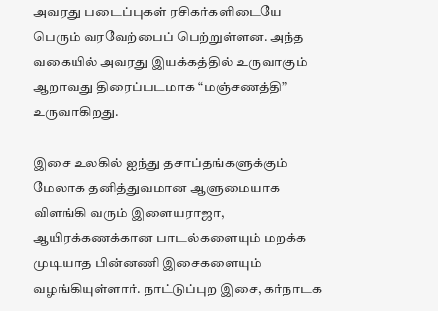அவரது படைப்புகள் ரசிகர்களிடையே பெரும் வரவேற்பைப் பெற்றுள்ளன. அந்த வகையில் அவரது இயக்கத்தில் உருவாகும் ஆறாவது திரைப்படமாக “மஞ்சணத்தி” உருவாகிறது.

இசை உலகில் ஐந்து தசாப்தங்களுக்கும் மேலாக தனித்துவமான ஆளுமையாக விளங்கி வரும் இளையராஜா, ஆயிரக்கணக்கான பாடல்களையும் மறக்க முடியாத பின்னணி இசைகளையும் வழங்கியுள்ளார். நாட்டுப்புற இசை, கர்நாடக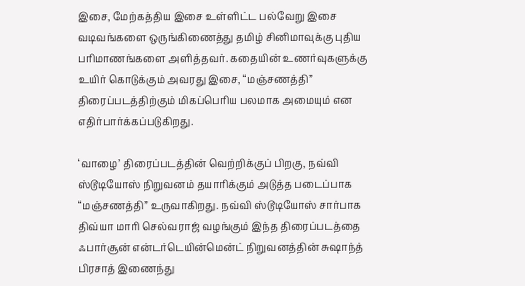இசை, மேற்கத்திய இசை உள்ளிட்ட பல்வேறு இசை வடிவங்களை ஒருங்கிணைத்து தமிழ் சினிமாவுக்கு புதிய பரிமாணங்களை அளித்தவர். கதையின் உணர்வுகளுக்கு உயிர் கொடுக்கும் அவரது இசை, “மஞ்சணத்தி” திரைப்படத்திற்கும் மிகப்பெரிய பலமாக அமையும் என எதிர்பார்க்கப்படுகிறது.

‘வாழை’ திரைப்படத்தின் வெற்றிக்குப் பிறகு, நவ்வி ஸ்டூடியோஸ் நிறுவனம் தயாரிக்கும் அடுத்த படைப்பாக “மஞ்சணத்தி” உருவாகிறது. நவ்வி ஸ்டூடியோஸ் சார்பாக திவ்யா மாரி செல்வராஜ் வழங்கும் இந்த திரைப்படத்தை ஃபார்சூன் என்டர்டெயின்மென்ட் நிறுவனத்தின் சுஷாந்த் பிரசாத் இணைந்து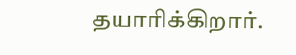தயாரிக்கிறார்.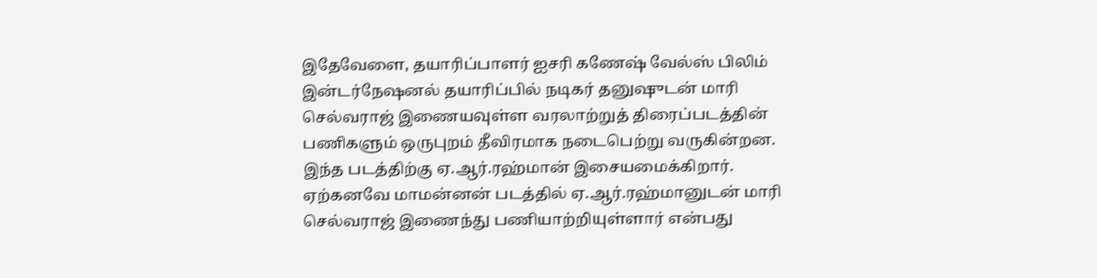இதேவேளை, தயாரிப்பாளர் ஐசரி கணேஷ் வேல்ஸ் பிலிம் இன்டர்நேஷனல் தயாரிப்பில் நடிகர் தனுஷுடன் மாரி செல்வராஜ் இணையவுள்ள வரலாற்றுத் திரைப்படத்தின் பணிகளும் ஒருபுறம் தீவிரமாக நடைபெற்று வருகின்றன. இந்த படத்திற்கு ஏ.ஆர்.ரஹ்மான் இசையமைக்கிறார். ஏற்கனவே மாமன்னன் படத்தில் ஏ.ஆர்.ரஹ்மானுடன் மாரி செல்வராஜ் இணைந்து பணியாற்றியுள்ளார் என்பது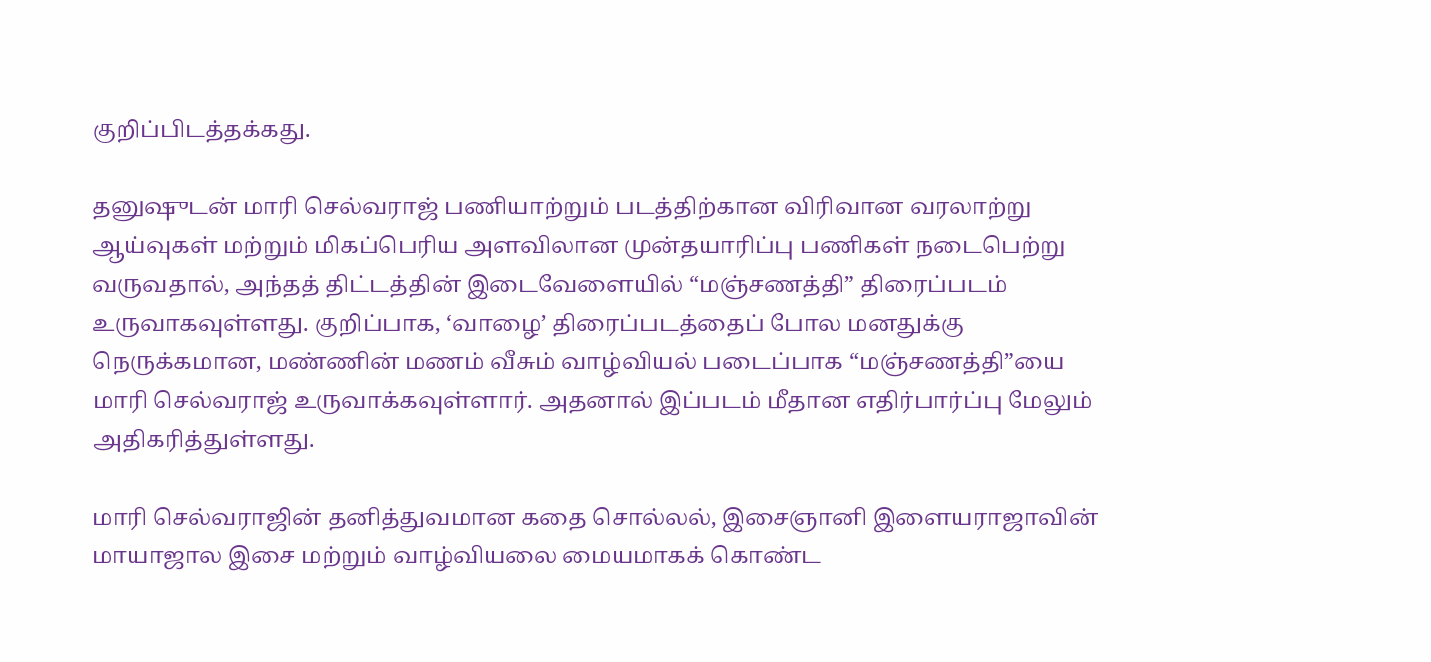குறிப்பிடத்தக்கது.

தனுஷுடன் மாரி செல்வராஜ் பணியாற்றும் படத்திற்கான விரிவான வரலாற்று ஆய்வுகள் மற்றும் மிகப்பெரிய அளவிலான முன்தயாரிப்பு பணிகள் நடைபெற்று வருவதால், அந்தத் திட்டத்தின் இடைவேளையில் “மஞ்சணத்தி” திரைப்படம் உருவாகவுள்ளது. குறிப்பாக, ‘வாழை’ திரைப்படத்தைப் போல மனதுக்கு நெருக்கமான, மண்ணின் மணம் வீசும் வாழ்வியல் படைப்பாக “மஞ்சணத்தி”யை மாரி செல்வராஜ் உருவாக்கவுள்ளார். அதனால் இப்படம் மீதான எதிர்பார்ப்பு மேலும் அதிகரித்துள்ளது.

மாரி செல்வராஜின் தனித்துவமான கதை சொல்லல், இசைஞானி இளையராஜாவின் மாயாஜால இசை மற்றும் வாழ்வியலை மையமாகக் கொண்ட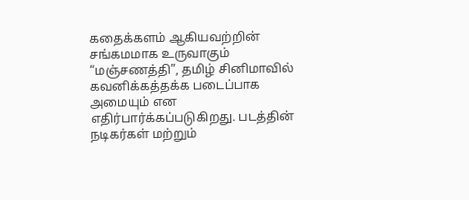கதைக்களம் ஆகியவற்றின் சங்கமமாக உருவாகும் “மஞ்சணத்தி”, தமிழ் சினிமாவில் கவனிக்கத்தக்க படைப்பாக அமையும் என எதிர்பார்க்கப்படுகிறது. படத்தின் நடிகர்கள் மற்றும்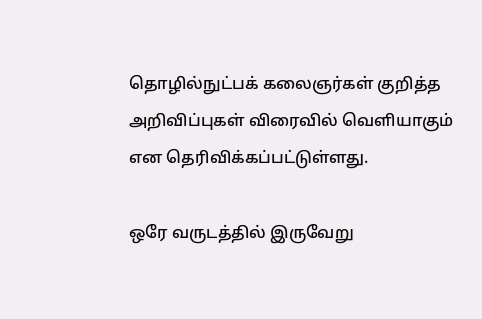தொழில்நுட்பக் கலைஞர்கள் குறித்த அறிவிப்புகள் விரைவில் வெளியாகும் என தெரிவிக்கப்பட்டுள்ளது.

ஒரே வருடத்தில் இருவேறு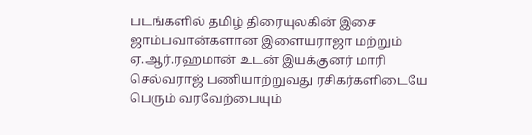படங்களில் தமிழ் திரையுலகின் இசை ஜாம்பவான்களான இளையராஜா மற்றும் ஏ.ஆர்.ரஹமான் உடன் இயக்குனர் மாரி செல்வராஜ் பணியாற்றுவது ரசிகர்களிடையே பெரும் வரவேற்பையும்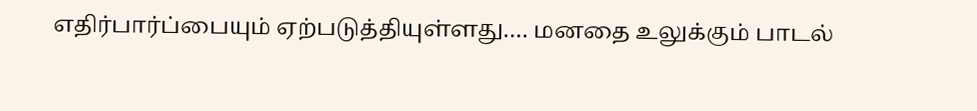எதிர்பார்ப்பையும் ஏற்படுத்தியுள்ளது.… மனதை உலுக்கும் பாடல்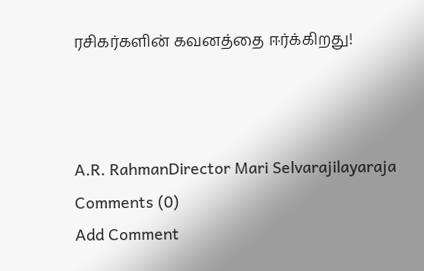ரசிகர்களின் கவனத்தை ஈர்க்கிறது!



A.R. RahmanDirector Mari Selvarajilayaraja
Comments (0)
Add Comment